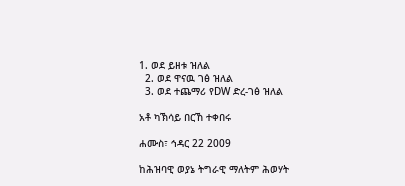1. ወደ ይዘቱ ዝለል
  2. ወደ ዋናዉ ገፅ ዝለል
  3. ወደ ተጨማሪ የDW ድረ-ገፅ ዝለል

አቶ ካኽሳይ በርኸ ተቀበሩ

ሐሙስ፣ ኅዳር 22 2009

ከሕዝባዊ ወያኔ ትግራዊ ማለትም ሕወሃት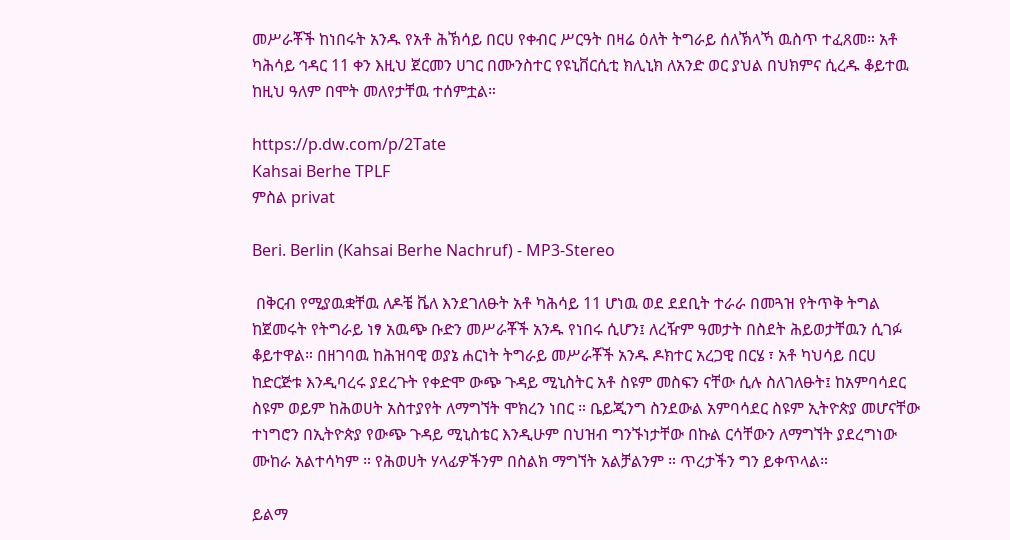መሥራቾች ከነበሩት አንዱ የአቶ ሕኽሳይ በርሀ የቀብር ሥርዓት በዛሬ ዕለት ትግራይ ሰለኽላኻ ዉስጥ ተፈጸመ። አቶ ካሕሳይ ኅዳር 11 ቀን እዚህ ጀርመን ሀገር በሙንስተር የዩኒቨርሲቲ ክሊኒክ ለአንድ ወር ያህል በህክምና ሲረዱ ቆይተዉ ከዚህ ዓለም በሞት መለየታቸዉ ተሰምቷል።

https://p.dw.com/p/2Tate
Kahsai Berhe TPLF
ምስል privat

Beri. Berlin (Kahsai Berhe Nachruf) - MP3-Stereo

 በቅርብ የሚያዉቋቸዉ ለዶቼ ቬለ እንደገለፁት አቶ ካሕሳይ 11 ሆነዉ ወደ ደደቢት ተራራ በመጓዝ የትጥቅ ትግል ከጀመሩት የትግራይ ነፃ አዉጭ ቡድን መሥራቾች አንዱ የነበሩ ሲሆን፤ ለረዥም ዓመታት በስደት ሕይወታቸዉን ሲገፉ ቆይተዋል። በዘገባዉ ከሕዝባዊ ወያኔ ሐርነት ትግራይ መሥራቾች አንዱ ዶክተር አረጋዊ በርሄ ፣ አቶ ካህሳይ በርሀ ከድርጅቱ እንዲባረሩ ያደረጉት የቀድሞ ውጭ ጉዳይ ሚኒስትር አቶ ስዩም መስፍን ናቸው ሲሉ ስለገለፁት፤ ከአምባሳደር ስዩም ወይም ከሕወሀት አስተያየት ለማግኘት ሞክረን ነበር ። ቤይጂንግ ስንደውል አምባሳደር ስዩም ኢትዮጵያ መሆናቸው ተነግሮን በኢትዮጵያ የውጭ ጉዳይ ሚኒስቴር እንዲሁም በህዝብ ግንኙነታቸው በኩል ርሳቸውን ለማግኘት ያደረግነው ሙከራ አልተሳካም ። የሕወሀት ሃላፊዎችንም በስልክ ማግኘት አልቻልንም ። ጥረታችን ግን ይቀጥላል።

ይልማ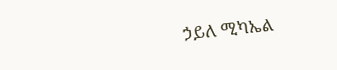ኃይለ ሚካኤል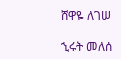ሸዋዬ ለገሠ

ኂሩት መለሰ